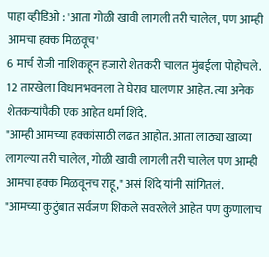पाहा व्हीडिओ : 'आता गोळी खावी लागली तरी चालेल, पण आम्ही आमचा हक्क मिळवूच'
6 मार्च रोजी नाशिकहून हजारो शेतकरी चालत मुंबईला पोहोचले. 12 तारखेला विधानभवनला ते घेराव घालणार आहेत. त्या अनेक शेतकऱ्यांपैकी एक आहेत धर्मा शिंदे.
"आम्ही आमच्या हक्कांसाठी लढत आहोत. आता लाठ्या खाव्या लागल्या तरी चालेल, गोळी खावी लागली तरी चालेल पण आम्ही आमचा हक्क मिळवूनच राहू," असं शिंदे यांनी सांगितलं.
"आमच्या कुटुंबात सर्वजण शिकले सवरलेले आहेत पण कुणालाच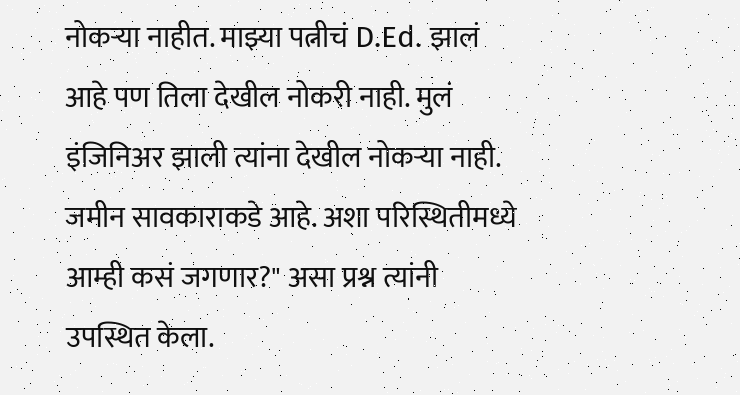नोकऱ्या नाहीत. माझ्या पत्नीचं D.Ed. झालं आहे पण तिला देखील नोकरी नाही. मुलं इंजिनिअर झाली त्यांना देखील नोकऱ्या नाही. जमीन सावकाराकडे आहे. अशा परिस्थितीमध्ये आम्ही कसं जगणार?" असा प्रश्न त्यांनी उपस्थित केला.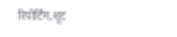रिपोर्टिंग,शूट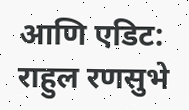आणि एडिट: राहुल रणसुभे